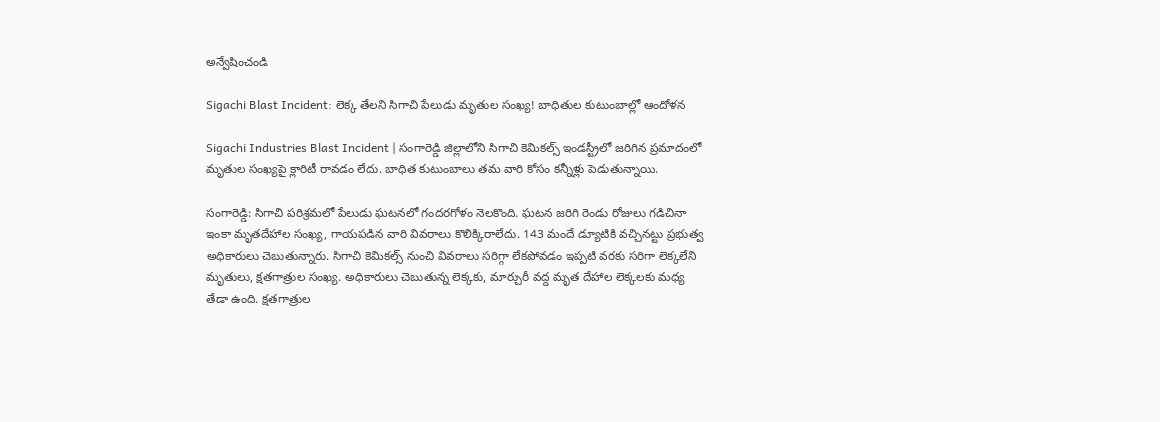అన్వేషించండి

Sigachi Blast Incident: లెక్క తేలని సిగాచి పేలుడు మృతుల సంఖ్య! బాధితుల కుటుంబాల్లో ఆందోళన

Sigachi Industries Blast Incident | సంగారెడ్డి జిల్లాలోని సిగాచి కెమికల్స్ ఇండస్ట్రీలో జరిగిన ప్రమాదంలో మృతుల సంఖ్యపై క్లారిటీ రావడం లేదు. బాధిత కుటుంబాలు తమ వారి కోసం కన్నీళ్లు పెడుతున్నాయి.

సంగారెడ్డి: సిగాచి పరిశ్రమలో పేలుడు ఘటనలో గందరగోళం నెలకొంది. ఘటన జరిగి రెండు రోజులు గడిచినా ఇంకా మృతదేహాల సంఖ్య, గాయపడిన వారి వివరాలు కొలిక్కిరాలేదు. 143 మందే డ్యూటికి వచ్చినట్టు ప్రభుత్వ అధికారులు చెబుతున్నారు. సిగాచి కెమికల్స్ నుంచి వివరాలు సరిగ్గా లేకపోవడం ఇప్పటి వరకు సరిగా లెక్కలేని మృతులు, క్షతగాత్రుల సంఖ్య. అధికారులు చెబుతున్న లెక్కకు, మార్చురీ వద్ద మృత దేహాల లెక్కలకు మధ్య తేడా ఉంది. క్షతగాత్రుల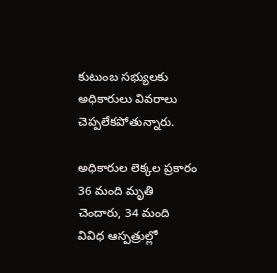కుటుంబ సభ్యులకు అధికారులు వివరాలు చెప్పలేకపోతున్నారు.

అధికారుల లెక్కల ప్రకారం 36 మంది మృతి చెందారు, 34 మంది వివిధ ఆస్పత్రుల్లో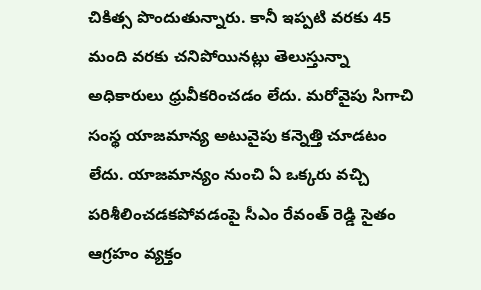చికిత్స పొందుతున్నారు. కానీ ఇప్పటి వరకు 45 మంది వరకు చనిపోయినట్లు తెలుస్తున్నా అధికారులు ధ్రువీకరించడం లేదు. మరోవైపు సిగాచి సంస్థ యాజమాన్య అటువైపు కన్నెత్తి చూడటం లేదు. యాజమాన్యం నుంచి ఏ ఒక్కరు వచ్చి పరిశీలించడకపోవడంపై సీఎం రేవంత్ రెడ్డి సైతం ఆగ్రహం వ్యక్తం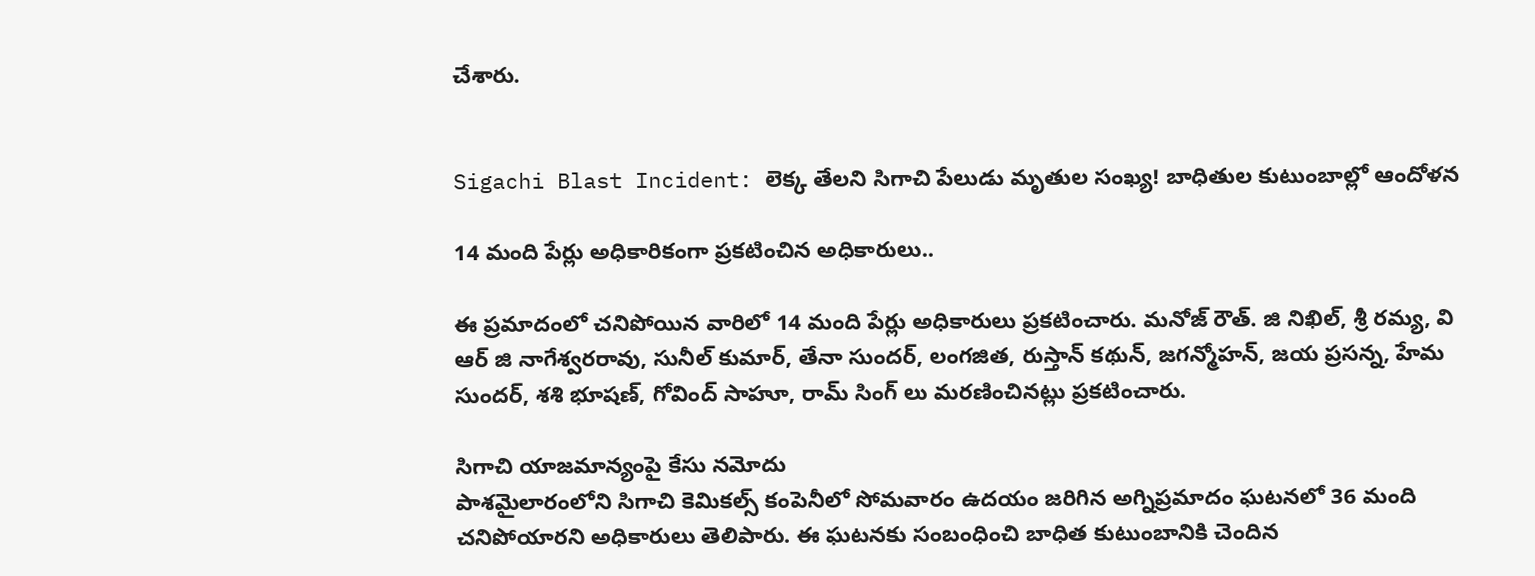చేశారు.


Sigachi Blast Incident: లెక్క తేలని సిగాచి పేలుడు మృతుల సంఖ్య! బాధితుల కుటుంబాల్లో ఆందోళన

14 మంది పేర్లు అధికారికంగా ప్రకటించిన అధికారులు..

ఈ ప్రమాదంలో చనిపోయిన వారిలో 14 మంది పేర్లు అధికారులు ప్రకటించారు. మనోజ్ రౌత్. జి నిఖిల్, శ్రీ రమ్య, వి ఆర్ జి నాగేశ్వరరావు, సునీల్ కుమార్, తేనా సుందర్, లంగజిత, రుస్తాన్ కథున్, జగన్మోహన్, జయ ప్రసన్న, హేమ సుందర్, శశి భూషణ్, గోవింద్ సాహూ, రామ్ సింగ్ లు మరణించినట్లు ప్రకటించారు.

సిగాచి యాజమాన్యంపై కేసు నమోదు
పాశమైలారంలోని సిగాచి కెమికల్స్ కంపెనీలో సోమవారం ఉదయం జరిగిన అగ్నిప్రమాదం ఘటనలో 36 మంది చనిపోయారని అధికారులు తెలిపారు. ఈ ఘటనకు సంబంధించి బాధిత కుటుంబానికి చెందిన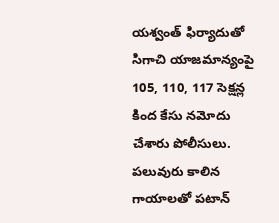యశ్వంత్ ఫిర్యాదుతో సిగాచి యాజమాన్యంపై 105, 110, 117 సెక్షన్ల కింద కేసు నమోదు చేశారు పోలీసులు. పలువురు కాలిన గాయాలతో పటాన్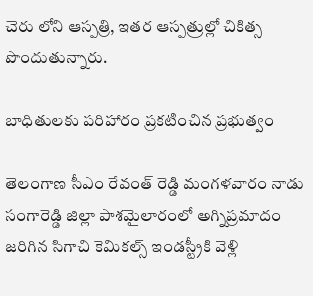చెరు లోని ఆస్పత్రి, ఇతర ఆస్పత్రుల్లో చికిత్స పొందుతున్నారు.

బాధితులకు పరిహారం ప్రకటించిన ప్రభుత్వం

తెలంగాణ సీఎం రేవంత్ రెడ్డి మంగళవారం నాడు సంగారెడ్డి జిల్లా పాశమైలారంలో అగ్నిప్రమాదం జరిగిన సిగాచి కెమికల్స్ ఇండస్ట్రీకి వెళ్లి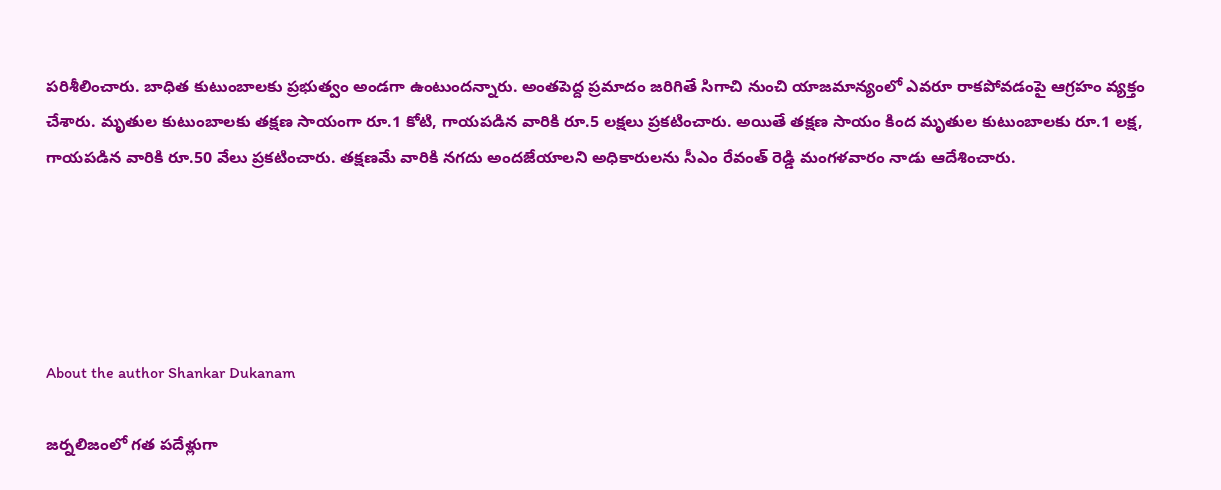పరిశీలించారు. బాధిత కుటుంబాలకు ప్రభుత్వం అండగా ఉంటుందన్నారు. అంతపెద్ద ప్రమాదం జరిగితే సిగాచి నుంచి యాజమాన్యంలో ఎవరూ రాకపోవడంపై ఆగ్రహం వ్యక్తం చేశారు. మృతుల కుటుంబాలకు తక్షణ సాయంగా రూ.1 కోటి, గాయపడిన వారికి రూ.5 లక్షలు ప్రకటించారు. అయితే తక్షణ సాయం కింద మృతుల కుటుంబాలకు రూ.1 లక్ష, గాయపడిన వారికి రూ.50 వేలు ప్రకటించారు. తక్షణమే వారికి నగదు అందజేయాలని అధికారులను సీఎం రేవంత్ రెడ్డి మంగళవారం నాడు ఆదేశించారు.





About the author Shankar Dukanam

జర్నలిజంలో గత పదేళ్లుగా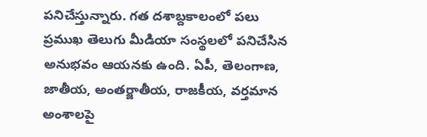పనిచేస్తున్నారు. గత దశాబ్దకాలంలో పలు ప్రముఖ తెలుగు మీడియా సంస్థలలో పనిచేసిన అనుభవం ఆయనకు ఉంది. ఏపీ, తెలంగాణ, జాతీయ, అంతర్జాతీయ, రాజకీయ, వర్తమాన అంశాలపై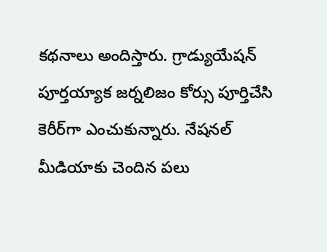కథనాలు అందిస్తారు. గ్రాడ్యుయేషన్ పూర్తయ్యాక జర్నలిజం కోర్సు పూర్తిచేసి కెరీర్‌గా ఎంచుకున్నారు. నేషనల్ మీడియాకు చెందిన పలు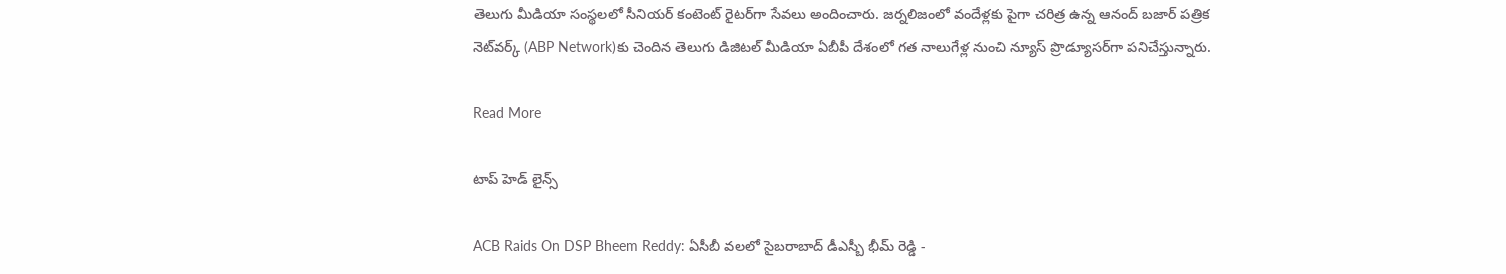తెలుగు మీడియా సంస్థలలో సీనియర్ కంటెంట్ రైటర్‌గా సేవలు అందించారు. జర్నలిజంలో వందేళ్లకు పైగా చరిత్ర ఉన్న ఆనంద్ బజార్ పత్రిక నెట్‌వర్క్ (ABP Network)కు చెందిన తెలుగు డిజిటల్ మీడియా ఏబీపీ దేశంలో గత నాలుగేళ్ల నుంచి న్యూస్ ప్రొడ్యూసర్‌గా పనిచేస్తున్నారు.

Read More

టాప్ హెడ్ లైన్స్

ACB Raids On DSP Bheem Reddy: ఏసీబీ వలలో సైబరాబాద్ డీఎస్బీ భీమ్ రెడ్డి -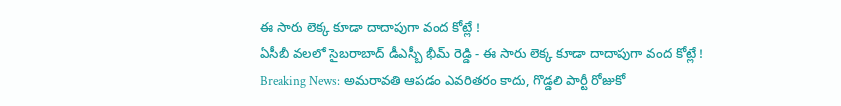ఈ సారు లెక్క కూడా దాదాపుగా వంద కోట్లే !
ఏసీబీ వలలో సైబరాబాద్ డీఎస్బీ భీమ్ రెడ్డి - ఈ సారు లెక్క కూడా దాదాపుగా వంద కోట్లే !
Breaking News: అమరావతి ఆపడం ఎవరితరం కాదు, గొడ్డలి పార్టీ రోజుకో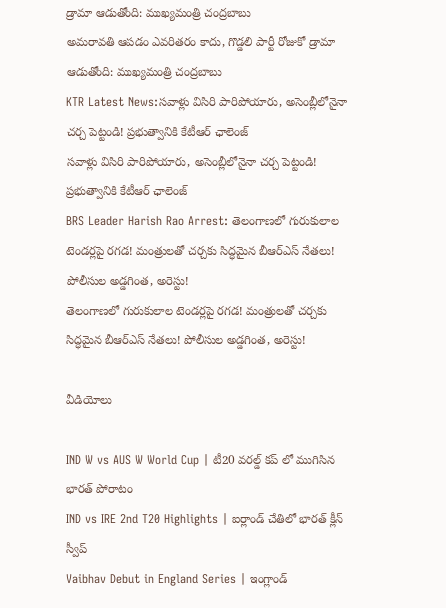డ్రామా ఆడుతోంది: ముఖ్యమంత్రి చంద్రబాబు
అమరావతి ఆపడం ఎవరితరం కాదు, గొడ్డలి పార్టీ రోజుకో డ్రామా ఆడుతోంది: ముఖ్యమంత్రి చంద్రబాబు
KTR Latest News:సవాళ్లు విసిరి పారిపోయారు, అసెంబ్లీలోనైనా చర్చ పెట్టండి! ప్రభుత్వానికి కేటీఆర్ ఛాలెంజ్‌
సవాళ్లు విసిరి పారిపోయారు, అసెంబ్లీలోనైనా చర్చ పెట్టండి! ప్రభుత్వానికి కేటీఆర్ ఛాలెంజ్‌
BRS Leader Harish Rao Arrest: తెలంగాణలో గురుకులాల టెండర్లపై రగడ! మంత్రులతో చర్చకు సిద్ధమైన బీఆర్‌ఎస్‌ నేతలు! పోలీసుల అడ్డగింత, అరెస్టు!
తెలంగాణలో గురుకులాల టెండర్లపై రగడ! మంత్రులతో చర్చకు సిద్ధమైన బీఆర్‌ఎస్‌ నేతలు! పోలీసుల అడ్డగింత, అరెస్టు!

వీడియోలు

IND W vs AUS W World Cup | టీ20 వరల్డ్ కప్ లో ముగిసిన భారత్ పోరాటం
IND vs IRE 2nd T20 Highlights | ఐర్లాండ్ చేతిలో భారత్ క్లీన్ స్వీప్
Vaibhav Debut in England Series | ఇంగ్లాండ్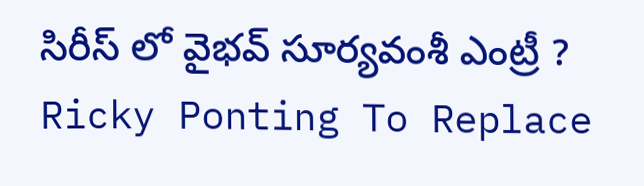సిరీస్ లో వైభవ్ సూర్యవంశీ ఎంట్రీ ?
Ricky Ponting To Replace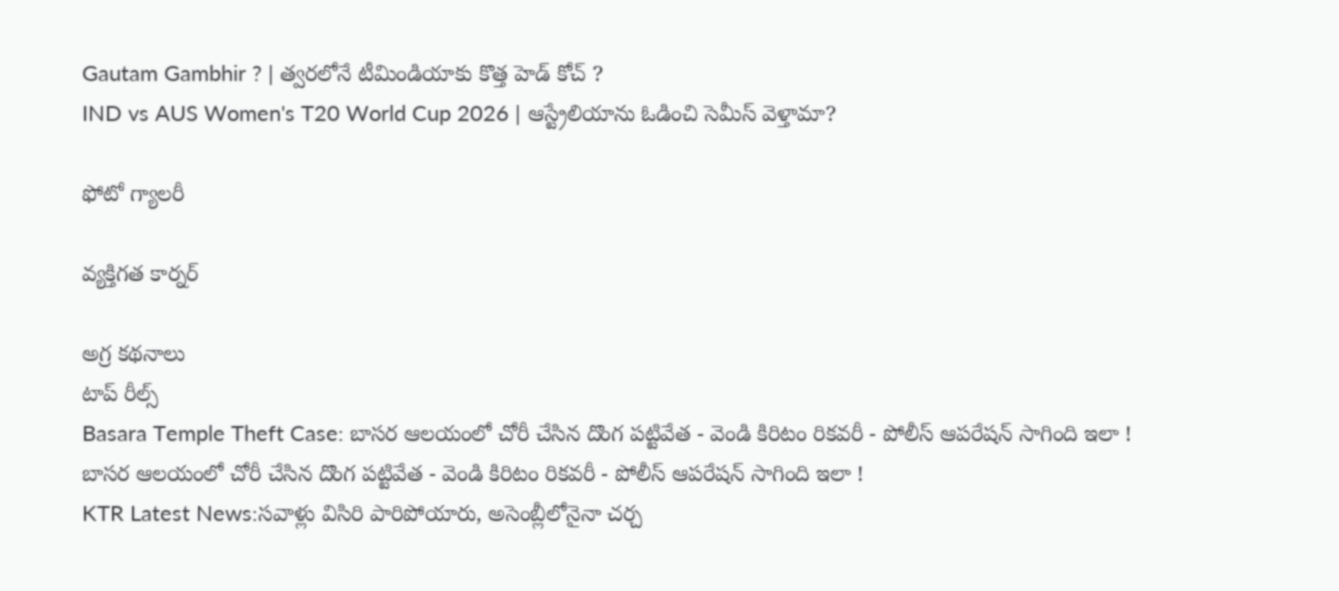Gautam Gambhir ? | త్వరలోనే టీమిండియాకు కొత్త హెడ్ కోచ్ ?
IND vs AUS Women's T20 World Cup 2026 | ఆస్ట్రేలియాను ఓడించి సెమీస్ వెళ్తామా?

ఫోటో గ్యాలరీ

వ్యక్తిగత కార్నర్

అగ్ర కథనాలు
టాప్ రీల్స్
Basara Temple Theft Case: బాసర ఆలయంలో చోరీ చేసిన దొంగ పట్టివేత - వెండి కిరిటం రికవరీ - పోలీస్ ఆపరేషన్ సాగింది ఇలా !
బాసర ఆలయంలో చోరీ చేసిన దొంగ పట్టివేత - వెండి కిరిటం రికవరీ - పోలీస్ ఆపరేషన్ సాగింది ఇలా !
KTR Latest News:సవాళ్లు విసిరి పారిపోయారు, అసెంబ్లీలోనైనా చర్చ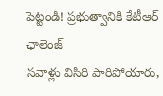పెట్టండి! ప్రభుత్వానికి కేటీఆర్ ఛాలెంజ్‌
సవాళ్లు విసిరి పారిపోయారు,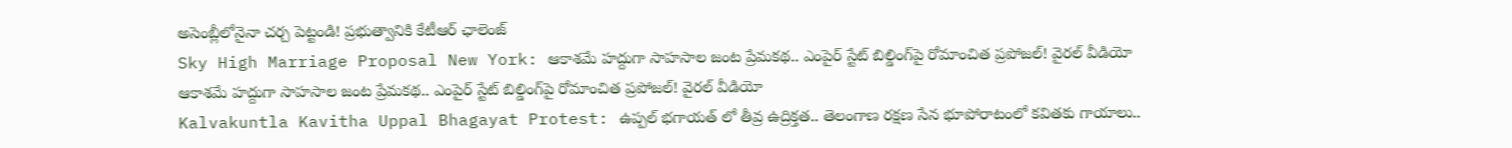అసెంబ్లీలోనైనా చర్చ పెట్టండి! ప్రభుత్వానికి కేటీఆర్ ఛాలెంజ్‌
Sky High Marriage Proposal New York: ఆకాశమే హద్దుగా సాహసాల జంట ప్రేమకథ.. ఎంపైర్ స్టేట్ బిల్డింగ్‌పై రోమాంచిత ప్రపోజల్! వైరల్ వీడియో
ఆకాశమే హద్దుగా సాహసాల జంట ప్రేమకథ.. ఎంపైర్ స్టేట్ బిల్డింగ్‌పై రోమాంచిత ప్రపోజల్! వైరల్ వీడియో
Kalvakuntla Kavitha Uppal Bhagayat Protest: ఉప్పల్ భగాయత్ లో తీవ్ర ఉద్రిక్తత.. తెలంగాణ రక్షణ సేన భూపోరాటంలో కవితకు గాయాలు..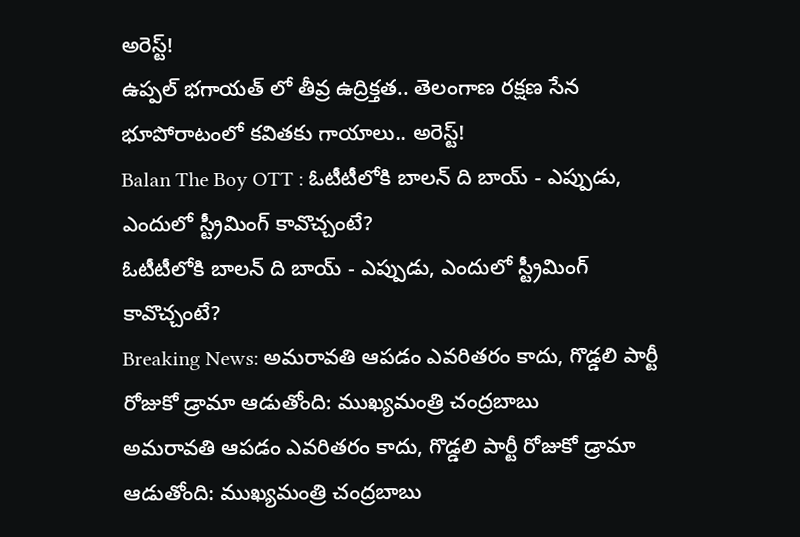అరెస్ట్!
ఉప్పల్ భగాయత్ లో తీవ్ర ఉద్రిక్తత.. తెలంగాణ రక్షణ సేన భూపోరాటంలో కవితకు గాయాలు.. అరెస్ట్!
Balan The Boy OTT : ఓటీటీలోకి బాలన్ ది బాయ్ - ఎప్పుడు, ఎందులో స్ట్రీమింగ్ కావొచ్చంటే?
ఓటీటీలోకి బాలన్ ది బాయ్ - ఎప్పుడు, ఎందులో స్ట్రీమింగ్ కావొచ్చంటే?
Breaking News: అమరావతి ఆపడం ఎవరితరం కాదు, గొడ్డలి పార్టీ రోజుకో డ్రామా ఆడుతోంది: ముఖ్యమంత్రి చంద్రబాబు
అమరావతి ఆపడం ఎవరితరం కాదు, గొడ్డలి పార్టీ రోజుకో డ్రామా ఆడుతోంది: ముఖ్యమంత్రి చంద్రబాబు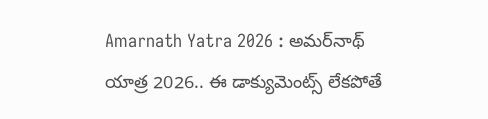Amarnath Yatra 2026 : అమర్‌నాథ్ యాత్ర 2026.. ఈ డాక్యుమెంట్స్ లేకపోతే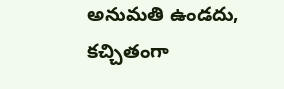అనుమతి ఉండదు, కచ్చితంగా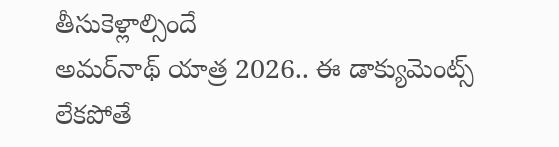తీసుకెళ్లాల్సిందే
అమర్‌నాథ్ యాత్ర 2026.. ఈ డాక్యుమెంట్స్ లేకపోతే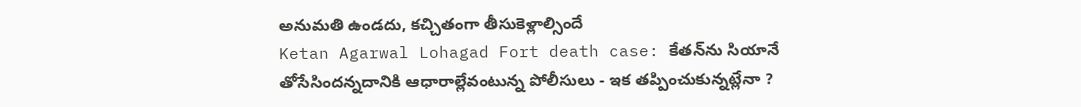అనుమతి ఉండదు, కచ్చితంగా తీసుకెళ్లాల్సిందే
Ketan Agarwal Lohagad Fort death case: కేతన్‌ను సియానే తోసేసిందన్నదానికి ఆధారాల్లేవంటున్న పోలీసులు - ఇక తప్పించుకున్నట్లేనా ?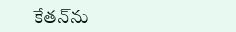కేతన్‌ను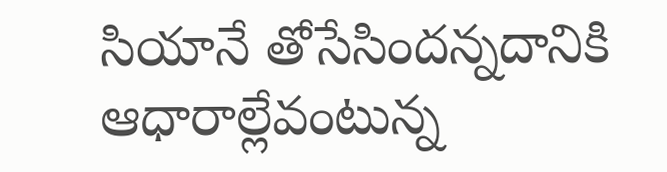సియానే తోసేసిందన్నదానికి ఆధారాల్లేవంటున్న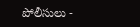పోలీసులు -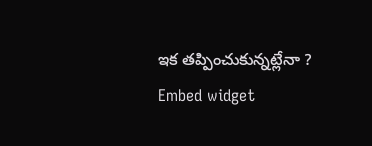ఇక తప్పించుకున్నట్లేనా ?
Embed widget